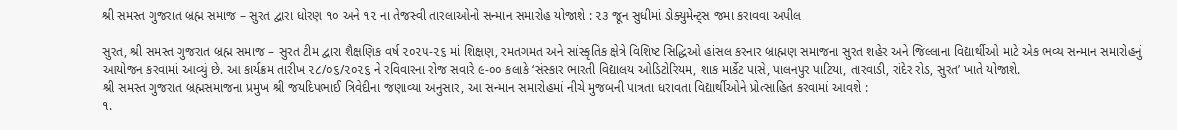શ્રી સમસ્ત ગુજરાત બ્રહ્મ સમાજ – સુરત દ્વારા ધોરણ ૧૦ અને ૧૨ ના તેજસ્વી તારલાઓનો સન્માન સમારોહ યોજાશે : ૨૩ જૂન સુધીમાં ડોક્યુમેન્ટ્સ જમા કરાવવા અપીલ

સુરત, શ્રી સમસ્ત ગુજરાત બ્રહ્મ સમાજ – સુરત ટીમ દ્વારા શૈક્ષણિક વર્ષ ૨૦૨૫-૨૬ માં શિક્ષણ, રમતગમત અને સાંસ્કૃતિક ક્ષેત્રે વિશિષ્ટ સિદ્ધિઓ હાંસલ કરનાર બ્રાહ્મણ સમાજના સુરત શહેર અને જિલ્લાના વિદ્યાર્થીઓ માટે એક ભવ્ય સન્માન સમારોહનું આયોજન કરવામાં આવ્યું છે. આ કાર્યક્રમ તારીખ ૨૮/૦૬/૨૦૨૬ ને રવિવારના રોજ સવારે ૯-૦૦ કલાકે ‘સંસ્કાર ભારતી વિદ્યાલય ઓડિટોરિયમ, શાક માર્કેટ પાસે, પાલનપુર પાટિયા, તારવાડી, રાંદેર રોડ, સુરત’ ખાતે યોજાશે.
શ્રી સમસ્ત ગુજરાત બ્રહ્મસમાજના પ્રમુખ શ્રી જયદિપભાઈ ત્રિવેદીના જણાવ્યા અનુસાર, આ સન્માન સમારોહમાં નીચે મુજબની પાત્રતા ધરાવતા વિદ્યાર્થીઓને પ્રોત્સાહિત કરવામાં આવશે :
૧.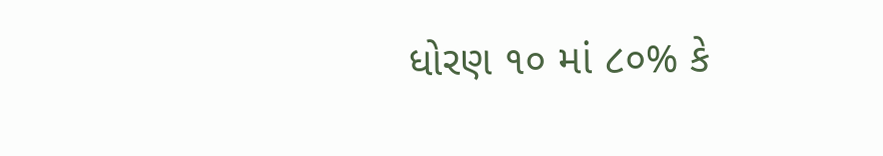ધોરણ ૧૦ માં ૮૦% કે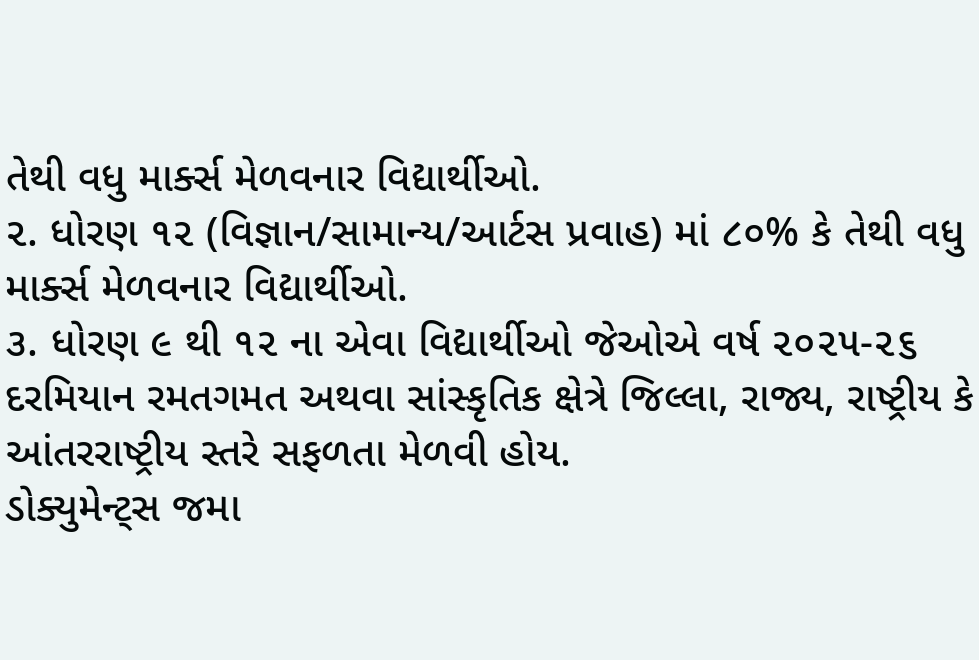તેથી વધુ માર્ક્સ મેળવનાર વિદ્યાર્થીઓ.
૨. ધોરણ ૧૨ (વિજ્ઞાન/સામાન્ય/આર્ટસ પ્રવાહ) માં ૮૦% કે તેથી વધુ માર્ક્સ મેળવનાર વિદ્યાર્થીઓ.
૩. ધોરણ ૯ થી ૧૨ ના એવા વિદ્યાર્થીઓ જેઓએ વર્ષ ૨૦૨૫-૨૬ દરમિયાન રમતગમત અથવા સાંસ્કૃતિક ક્ષેત્રે જિલ્લા, રાજ્ય, રાષ્ટ્રીય કે આંતરરાષ્ટ્રીય સ્તરે સફળતા મેળવી હોય.
ડોક્યુમેન્ટ્સ જમા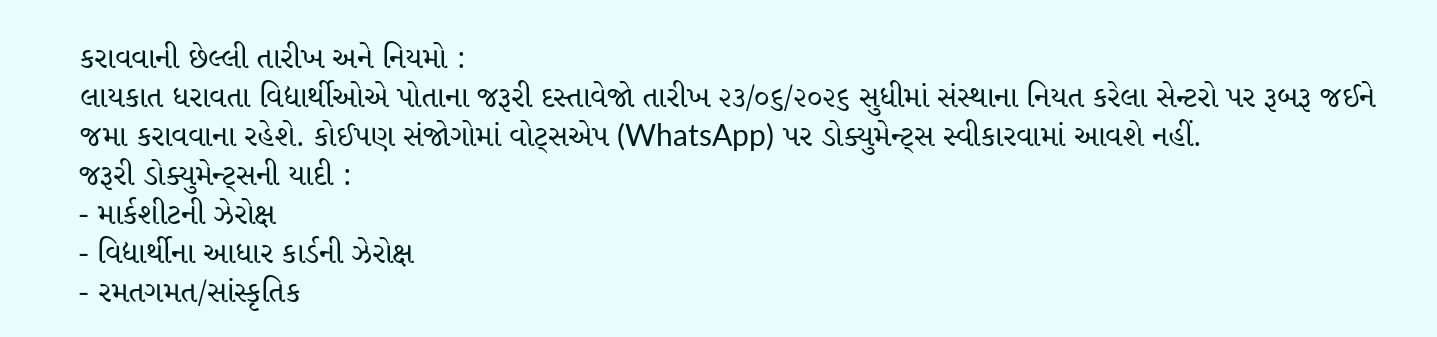કરાવવાની છેલ્લી તારીખ અને નિયમો :
લાયકાત ધરાવતા વિદ્યાર્થીઓએ પોતાના જરૂરી દસ્તાવેજો તારીખ ૨૩/૦૬/૨૦૨૬ સુધીમાં સંસ્થાના નિયત કરેલા સેન્ટરો પર રૂબરૂ જઈને જમા કરાવવાના રહેશે. કોઈપણ સંજોગોમાં વોટ્સએપ (WhatsApp) પર ડોક્યુમેન્ટ્સ સ્વીકારવામાં આવશે નહીં.
જરૂરી ડોક્યુમેન્ટ્સની યાદી :
- માર્કશીટની ઝેરોક્ષ
- વિદ્યાર્થીના આધાર કાર્ડની ઝેરોક્ષ
- રમતગમત/સાંસ્કૃતિક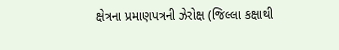ક્ષેત્રના પ્રમાણપત્રની ઝેરોક્ષ (જિલ્લા કક્ષાથી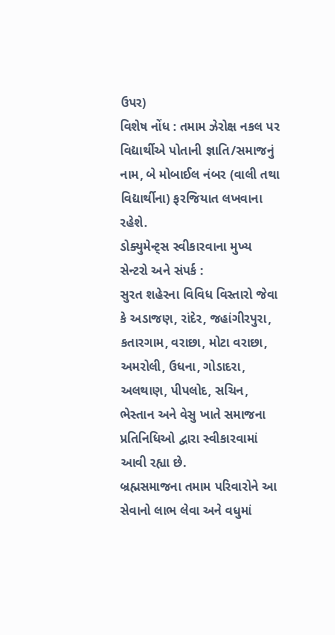ઉપર)
વિશેષ નોંધ : તમામ ઝેરોક્ષ નકલ પર વિદ્યાર્થીએ પોતાની જ્ઞાતિ/સમાજનું નામ, બે મોબાઈલ નંબર (વાલી તથા વિદ્યાર્થીના) ફરજિયાત લખવાના રહેશે.
ડોક્યુમેન્ટ્સ સ્વીકારવાના મુખ્ય સેન્ટરો અને સંપર્ક :
સુરત શહેરના વિવિધ વિસ્તારો જેવા કે અડાજણ, રાંદેર, જહાંગીરપુરા, કતારગામ, વરાછા, મોટા વરાછા, અમરોલી, ઉધના, ગોડાદરા, અલથાણ, પીપલોદ, સચિન, ભેસ્તાન અને વેસુ ખાતે સમાજના પ્રતિનિધિઓ દ્વારા સ્વીકારવામાં આવી રહ્યા છે.
બ્રહ્મસમાજના તમામ પરિવારોને આ સેવાનો લાભ લેવા અને વધુમાં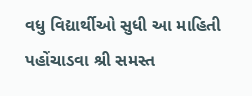વધુ વિદ્યાર્થીઓ સુધી આ માહિતી પહોંચાડવા શ્રી સમસ્ત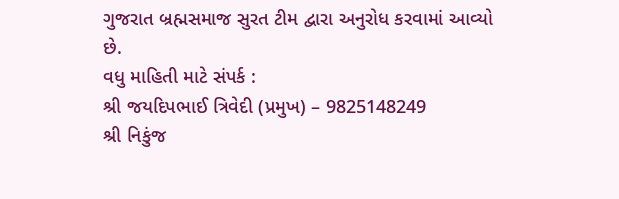ગુજરાત બ્રહ્મસમાજ સુરત ટીમ દ્વારા અનુરોધ કરવામાં આવ્યો છે.
વધુ માહિતી માટે સંપર્ક :
શ્રી જયદિપભાઈ ત્રિવેદી (પ્રમુખ) – 9825148249
શ્રી નિકુંજ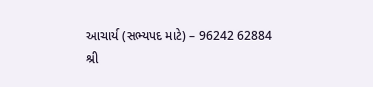આચાર્ય (સભ્યપદ માટે) – 96242 62884
શ્રી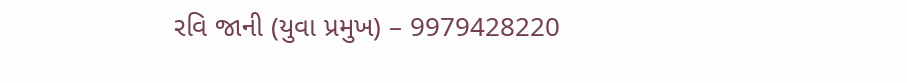રવિ જાની (યુવા પ્રમુખ) – 9979428220